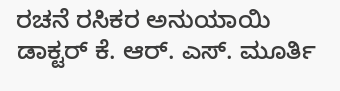ರಚನೆ ರಸಿಕರ ಅನುಯಾಯಿ
ಡಾಕ್ಟರ್ ಕೆ. ಆರ್. ಎಸ್. ಮೂರ್ತಿ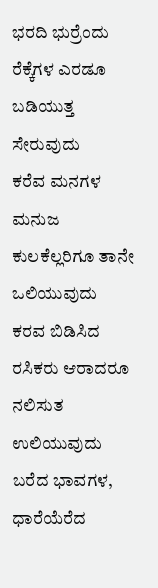ಭರದಿ ಭುರ್ರೆಂದು ರೆಕ್ಕೆಗಳ ಎರಡೂ ಬಡಿಯುತ್ತ ಸೇರುವುದು
ಕರೆವ ಮನಗಳ ಮನುಜ ಕುಲಕೆಲ್ಲರಿಗೂ ತಾನೇ ಒಲಿಯುವುದು
ಕರವ ಬಿಡಿಸಿದ ರಸಿಕರು ಆರಾದರೂ ನಲಿಸುತ ಉಲಿಯುವುದು
ಬರೆದ ಭಾವಗಳ, ಧಾರೆಯೆರೆದ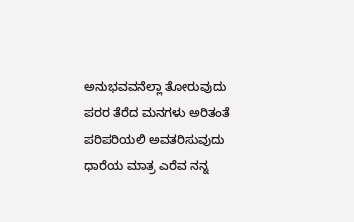ಅನುಭವವನೆಲ್ಲಾ ತೋರುವುದು
ಪರರ ತೆರೆದ ಮನಗಳು ಅರಿತಂತೆ ಪರಿಪರಿಯಲಿ ಅವತರಿಸುವುದು
ಧಾರೆಯ ಮಾತ್ರ ಎರೆವ ನನ್ನ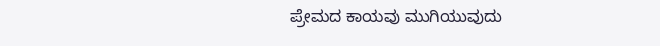ಪ್ರೇಮದ ಕಾಯವು ಮುಗಿಯುವುದು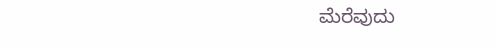ಮೆರೆವುದು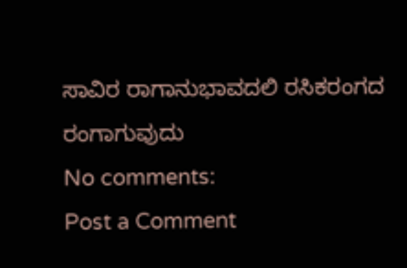ಸಾವಿರ ರಾಗಾನುಭಾವದಲಿ ರಸಿಕರಂಗದ ರಂಗಾಗುವುದು
No comments:
Post a Comment